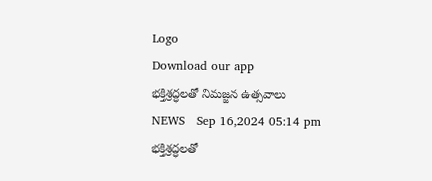Logo
Download our app
భక్తిశ్రద్ధలతో నిమజ్జన ఉత్సవాలు
NEWS   Sep 16,2024 05:14 pm
భక్తిశ్రద్ధలతో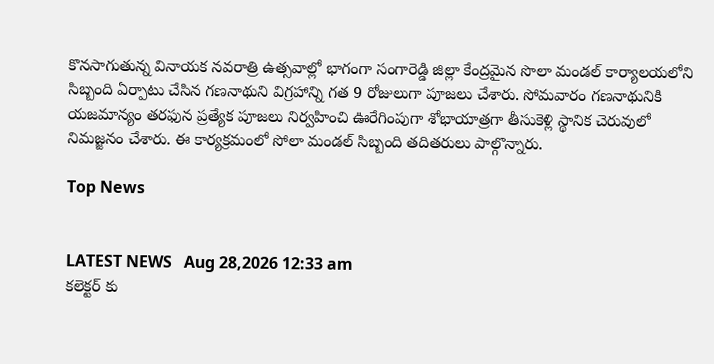కొనసాగుతున్న వినాయక నవరాత్రి ఉత్సవాల్లో భాగంగా సంగారెడ్డి జిల్లా కేంద్రమైన సొలా మండల్ కార్యాలయలోని సిబ్బంది ఏర్పాటు చేసిన గణనాథుని విగ్రహాన్ని గత 9 రోజులుగా పూజలు చేశారు. సోమవారం గణనాథునికి యజమాన్యం తరఫున ప్రత్యేక పూజలు నిర్వహించి ఊరేగింపుగా శోభాయాత్రగా తీసుకెళ్లి స్థానిక చెరువులో నిమజ్జనం చేశారు. ఈ కార్యక్రమంలో సోలా మండల్ సిబ్బంది తదితరులు పాల్గొన్నారు.

Top News


LATEST NEWS   Aug 28,2026 12:33 am
కలెక్టర్ కు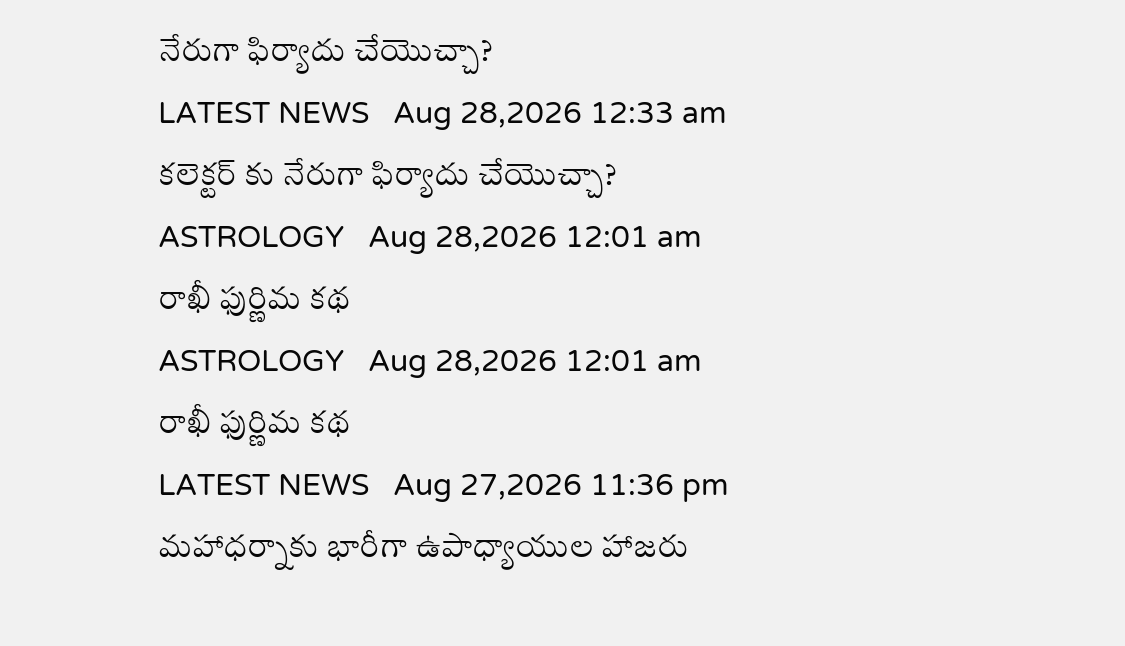నేరుగా ఫిర్యాదు చేయొచ్చా?
LATEST NEWS   Aug 28,2026 12:33 am
కలెక్టర్ కు నేరుగా ఫిర్యాదు చేయొచ్చా?
ASTROLOGY   Aug 28,2026 12:01 am
రాఖీ ఫుర్ణిమ కథ
ASTROLOGY   Aug 28,2026 12:01 am
రాఖీ ఫుర్ణిమ కథ
LATEST NEWS   Aug 27,2026 11:36 pm
మహాధర్నాకు భారీగా ఉపాధ్యాయుల హాజరు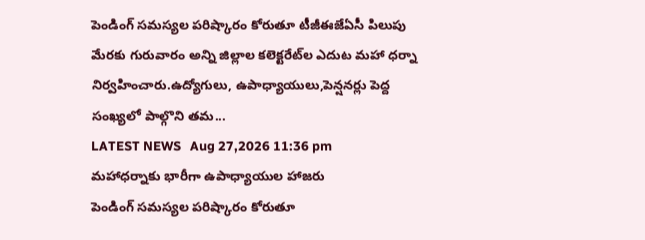పెండింగ్‌ సమస్యల పరిష్కారం కోరుతూ టీజీఈజేఏసీ పిలుపు మేరకు గురువారం అన్ని జిల్లాల కలెక్టరేట్‌ల ఎదుట మహా ధర్నా నిర్వహించారు.ఉద్యోగులు, ఉపాధ్యాయులు,పెన్షనర్లు పెద్ద సంఖ్యలో పాల్గొని తమ...
LATEST NEWS   Aug 27,2026 11:36 pm
మహాధర్నాకు భారీగా ఉపాధ్యాయుల హాజరు
పెండింగ్‌ సమస్యల పరిష్కారం కోరుతూ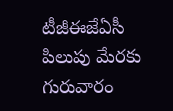టీజీఈజేఏసీ పిలుపు మేరకు గురువారం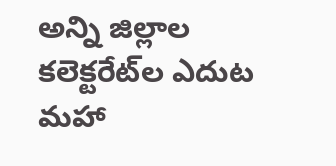అన్ని జిల్లాల కలెక్టరేట్‌ల ఎదుట మహా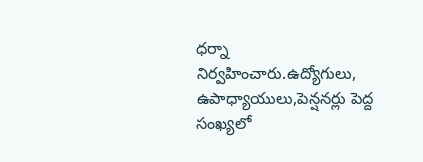ధర్నా నిర్వహించారు.ఉద్యోగులు, ఉపాధ్యాయులు,పెన్షనర్లు పెద్ద సంఖ్యలో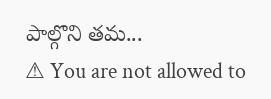పాల్గొని తమ...
⚠ You are not allowed to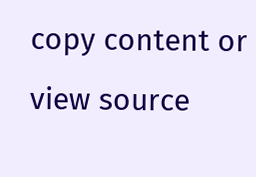copy content or view source